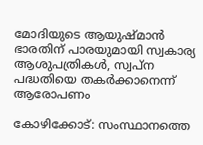മോദിയുടെ ആയുഷ്‌മാന്‍ ഭാരതിന് പാരയുമായി സ്വകാര്യ ആശുപത്രികള്‍, സ്വപ്‌ന പദ്ധതിയെ തകര്‍ക്കാനെന്ന് ആരോപണം

കോഴിക്കോട്: സംസ്ഥാനത്തെ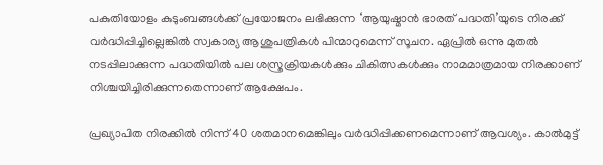പകുതിയോളം കുടുംബങ്ങള്‍ക്ക് പ്രയോജനം ലഭിക്കുന്ന ‘ആയുഷ്മാന്‍ ഭാരത് പദ്ധതി’യുടെ നിരക്ക് വര്‍ദ്ധിപ്പിച്ചില്ലെങ്കില്‍ സ്വകാര്യ ആശുപത്രികള്‍ പിന്മാറുമെന്ന് സൂചന. ഏപ്രില്‍ ഒന്നു മുതല്‍ നടപ്പിലാക്കുന്ന പദ്ധതിയില്‍ പല ശസ്ത്രക്രിയകള്‍ക്കും ചികിത്സകള്‍ക്കും നാമമാത്രമായ നിരക്കാണ് നിശ്ചയിച്ചിരിക്കുന്നതെന്നാണ് ആക്ഷേപം.

പ്രഖ്യാപിത നിരക്കില്‍ നിന്ന് 40 ശതമാനമെങ്കിലും വര്‍ദ്ധിപ്പിക്കണമെന്നാണ് ആവശ്യം. കാല്‍മുട്ട്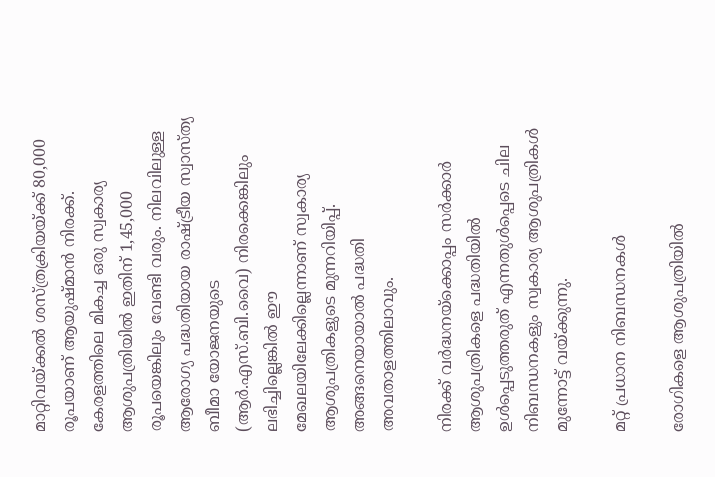മാറ്റിവയ്ക്കല്‍ ശസ്ത്രക്രിയയ്ക്ക് 80,000 രൂപയാണ് ആയുഷ്മാന്‍ നിരക്ക്. കേരളത്തിലെ മികച്ച ഒരു സ്വകാര്യ ആശുപത്രിയില്‍ ഇതിന് 1,45,000 രൂപയെങ്കിലും വേണ്ടി വരും. നിലവിലുള്ള ആരോഗ്യ പദ്ധതിയായ രാഷ്ട്രീയ സ്വാസ്ത്യ ബീമാ യോജനയുടെ (ആര്‍.എസ്.ബി.വൈ) നിരക്കെങ്കിലും ലഭിച്ചില്ലെങ്കില്‍ ഈ മേഖലയിലേക്കില്ലെന്നാണ് സ്വകാര്യ ആശുപത്രികളുടെ മുന്നറിയിപ്പ്. അങ്ങനെയായാല്‍ പദ്ധതി അവതാളത്തിലാവും.

നിരക്ക് വര്‍ദ്ധനയ്‌ക്കൊപ്പം സര്‍ക്കാര്‍ ആശുപത്രികളെ പദ്ധതിയില്‍ ഉള്‍പ്പെടുത്തരുത് എന്നതുള്‍പ്പെടെ ചില നിബന്ധനകളും സ്വകാര്യ ആശുപത്രികള്‍ മുന്നോട്ട് വയ്ക്കുന്നു.

മറ്റ് പ്രധാന നിബന്ധനകള്‍

രോഗികളെ ആശുപത്രിയില്‍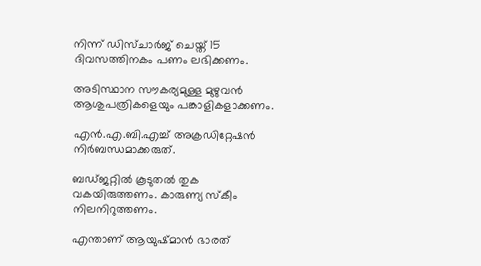നിന്ന് ഡിസ്ചാര്‍ജ് ചെയ്ത് 15 ദിവസത്തിനകം പണം ലഭിക്കണം.

അടിസ്ഥാന സൗകര്യമുള്ള മുഴുവന്‍ ആശുപത്രികളെയും പങ്കാളികളാക്കണം.

എന്‍.എ.ബി.എച്ച്‌ അക്രഡിറ്റേഷന്‍ നിര്‍ബന്ധമാക്കരുത്.

ബഡ്ജറ്റില്‍ കൂടുതല്‍ തുക വകയിരുത്തണം. കാരുണ്യ സ്‌കീം നിലനിറുത്തണം.

എന്താണ് ആയുഷ്മാന്‍ ഭാരത്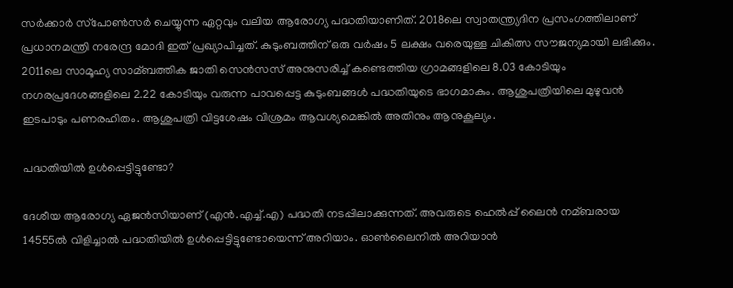സര്‍ക്കാര്‍ സ്‌പോണ്‍സര്‍ ചെയ്യുന്ന ഏറ്റവും വലിയ ആരോഗ്യ പദ്ധതിയാണിത്. 2018ലെ സ്വാതന്ത്ര്യദിന പ്രസംഗത്തിലാണ് പ്രധാനമന്ത്രി നരേന്ദ്ര മോദി ഇത് പ്രഖ്യാപിച്ചത്. കുടുംബത്തിന് ഒരു വര്‍ഷം 5 ലക്ഷം വരെയുള്ള ചികിത്സ സൗജന്യമായി ലഭിക്കും. 2011ലെ സാമൂഹ്യ സാമ്ബത്തിക ജാതി സെന്‍സസ് അനുസരിച്ച്‌ കണ്ടെത്തിയ ഗ്രാമങ്ങളിലെ 8.03 കോടിയും നഗരപ്രദേശങ്ങളിലെ 2.22 കോടിയും വരുന്ന പാവപ്പെട്ട കുടുംബങ്ങള്‍ പദ്ധതിയുടെ ഭാഗമാകും. ആശുപത്രിയിലെ മുഴുവന്‍ ഇടപാടും പണരഹിതം. ആശുപത്രി വിട്ടശേഷം വിശ്രമം ആവശ്യമെങ്കില്‍ അതിനും ആനുകൂല്യം.

പദ്ധതിയില്‍ ഉള്‍പ്പെട്ടിട്ടുണ്ടോ?

ദേശീയ ആരോഗ്യ ഏജന്‍സിയാണ് (എന്‍.എച്ച്‌.എ) പദ്ധതി നടപ്പിലാക്കുന്നത്. അവരുടെ ഹെല്‍പ്പ് ലൈന്‍ നമ്ബരായ 14555ല്‍ വിളിച്ചാല്‍ പദ്ധതിയില്‍ ഉള്‍പ്പെട്ടിട്ടുണ്ടോയെന്ന് അറിയാം. ഓണ്‍ലൈനില്‍ അറിയാന്‍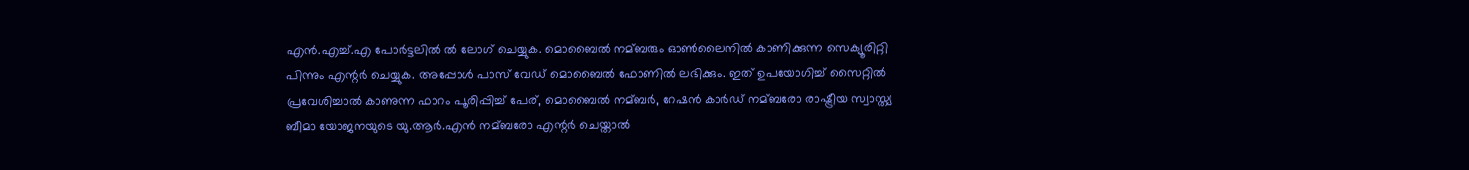എന്‍.എച്ച്‌.എ പോര്‍ട്ടലില്‍ ല്‍ ലോഗ് ചെയ്യുക. മൊബൈല്‍ നമ്ബരും ഓണ്‍ലൈനില്‍ കാണിക്കുന്ന സെക്യൂരിറ്റി പിന്നും എന്റര്‍ ചെയ്യുക. അപ്പോള്‍ പാസ് വേഡ് മൊബൈല്‍ ഫോണില്‍ ലഭിക്കും. ഇത് ഉപയോഗിച്ച്‌ സൈറ്റില്‍ പ്രവേശിച്ചാല്‍ കാണുന്ന ഫാറം പൂരിപ്പിച്ച്‌ പേര്, മൊബൈല്‍ നമ്ബര്‍, റേഷന്‍ കാര്‍ഡ് നമ്ബരോ രാഷ്ട്രീയ സ്വാസ്ത്യ ബീമാ യോജനയുടെ യു.ആര്‍.എന്‍ നമ്ബരോ എന്റര്‍ ചെയ്താല്‍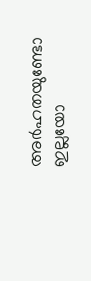അര്‍ഹതയുണ്ടോ ഇല്ലയോ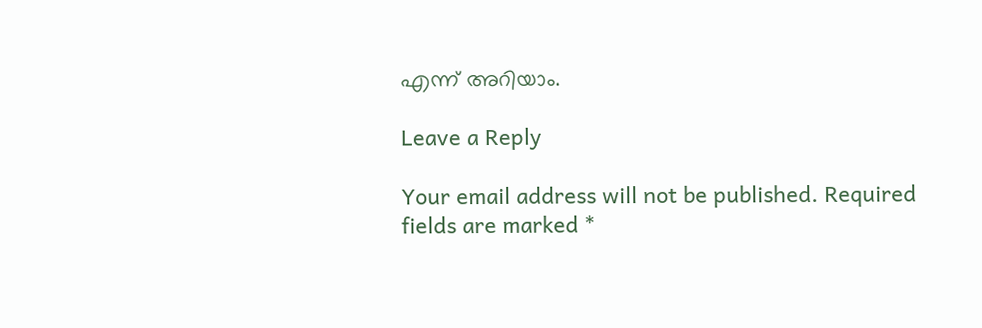എന്ന് അറിയാം.

Leave a Reply

Your email address will not be published. Required fields are marked *